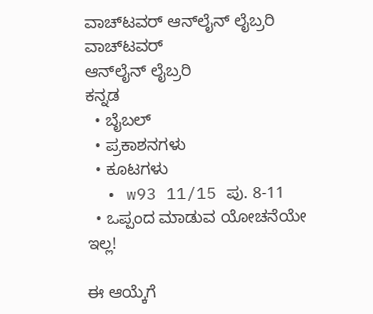ವಾಚ್‌ಟವರ್ ಆನ್‌ಲೈನ್ ಲೈಬ್ರರಿ
ವಾಚ್‌ಟವರ್
ಆನ್‌ಲೈನ್ ಲೈಬ್ರರಿ
ಕನ್ನಡ
  • ಬೈಬಲ್
  • ಪ್ರಕಾಶನಗಳು
  • ಕೂಟಗಳು
  • w93 11/15 ಪು. 8-11
  • ಒಪ್ಪಂದ ಮಾಡುವ ಯೋಚನೆಯೇ ಇಲ್ಲ!

ಈ ಆಯ್ಕೆಗೆ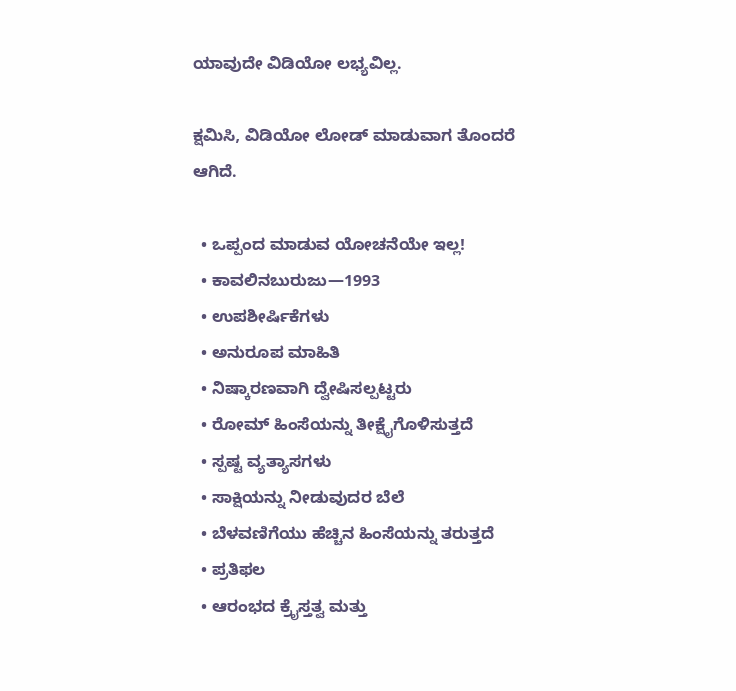ಯಾವುದೇ ವಿಡಿಯೋ ಲಭ್ಯವಿಲ್ಲ.

ಕ್ಷಮಿಸಿ, ವಿಡಿಯೋ ಲೋಡ್ ಮಾಡುವಾಗ ತೊಂದರೆ ಆಗಿದೆ.

  • ಒಪ್ಪಂದ ಮಾಡುವ ಯೋಚನೆಯೇ ಇಲ್ಲ!
  • ಕಾವಲಿನಬುರುಜು—1993
  • ಉಪಶೀರ್ಷಿಕೆಗಳು
  • ಅನುರೂಪ ಮಾಹಿತಿ
  • ನಿಷ್ಕಾರಣವಾಗಿ ದ್ವೇಷಿಸಲ್ಪಟ್ಟರು
  • ರೋಮ್‌ ಹಿಂಸೆಯನ್ನು ತೀಕ್ಷೈಗೊಳಿಸುತ್ತದೆ
  • ಸ್ಪಷ್ಟ ವ್ಯತ್ಯಾಸಗಳು
  • ಸಾಕ್ಷಿಯನ್ನು ನೀಡುವುದರ ಬೆಲೆ
  • ಬೆಳವಣಿಗೆಯು ಹೆಚ್ಚಿನ ಹಿಂಸೆಯನ್ನು ತರುತ್ತದೆ
  • ಪ್ರತಿಫಲ
  • ಆರಂಭದ ಕ್ರೈಸ್ತತ್ವ ಮತ್ತು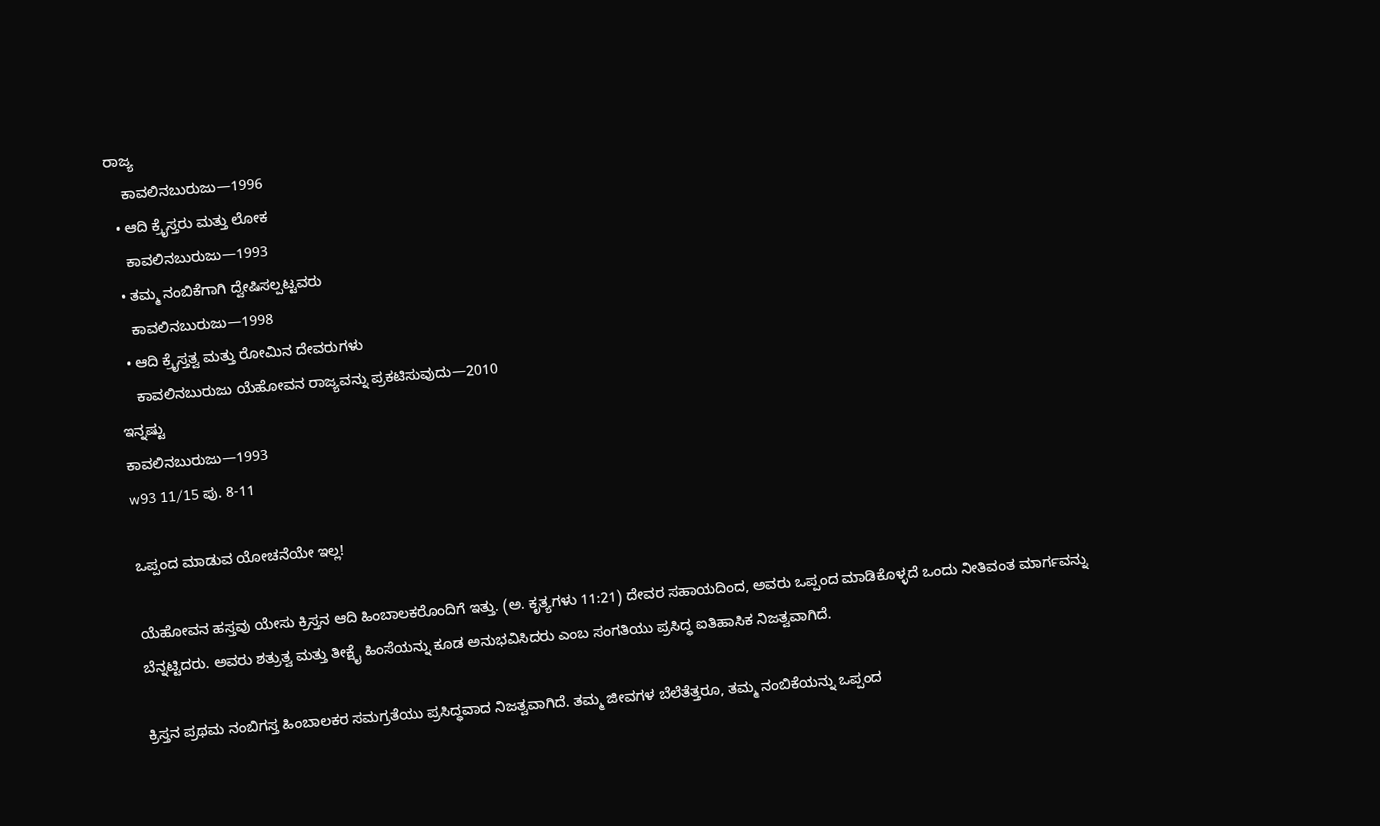ರಾಜ್ಯ
    ಕಾವಲಿನಬುರುಜು—1996
  • ಆದಿ ಕ್ರೈಸ್ತರು ಮತ್ತು ಲೋಕ
    ಕಾವಲಿನಬುರುಜು—1993
  • ತಮ್ಮ ನಂಬಿಕೆಗಾಗಿ ದ್ವೇಷಿಸಲ್ಪಟ್ಟವರು
    ಕಾವಲಿನಬುರುಜು—1998
  • ಆದಿ ಕ್ರೈಸ್ತತ್ವ ಮತ್ತು ರೋಮಿನ ದೇವರುಗಳು
    ಕಾವಲಿನಬುರುಜು ಯೆಹೋವನ ರಾಜ್ಯವನ್ನು ಪ್ರಕಟಿಸುವುದು—2010
ಇನ್ನಷ್ಟು
ಕಾವಲಿನಬುರುಜು—1993
w93 11/15 ಪು. 8-11

ಒಪ್ಪಂದ ಮಾಡುವ ಯೋಚನೆಯೇ ಇಲ್ಲ!

ಯೆಹೋವನ ಹಸ್ತವು ಯೇಸು ಕ್ರಿಸ್ತನ ಆದಿ ಹಿಂಬಾಲಕರೊಂದಿಗೆ ಇತ್ತು. (ಅ. ಕೃತ್ಯಗಳು 11:21) ದೇವರ ಸಹಾಯದಿಂದ, ಅವರು ಒಪ್ಪಂದ ಮಾಡಿಕೊಳ್ಳದೆ ಒಂದು ನೀತಿವಂತ ಮಾರ್ಗವನ್ನು ಬೆನ್ನಟ್ಟಿದರು. ಅವರು ಶತ್ರುತ್ವ ಮತ್ತು ತೀಕ್ಷೈ ಹಿಂಸೆಯನ್ನು ಕೂಡ ಅನುಭವಿಸಿದರು ಎಂಬ ಸಂಗತಿಯು ಪ್ರಸಿದ್ಧ ಐತಿಹಾಸಿಕ ನಿಜತ್ವವಾಗಿದೆ.

ಕ್ರಿಸ್ತನ ಪ್ರಥಮ ನಂಬಿಗಸ್ತ ಹಿಂಬಾಲಕರ ಸಮಗ್ರತೆಯು ಪ್ರಸಿದ್ಧವಾದ ನಿಜತ್ವವಾಗಿದೆ. ತಮ್ಮ ಜೀವಗಳ ಬೆಲೆತೆತ್ತರೂ, ತಮ್ಮ ನಂಬಿಕೆಯನ್ನು ಒಪ್ಪಂದ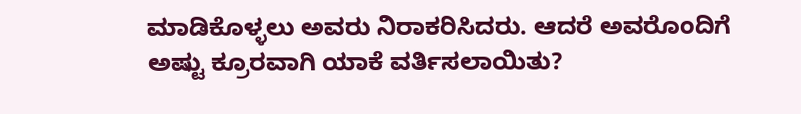ಮಾಡಿಕೊಳ್ಳಲು ಅವರು ನಿರಾಕರಿಸಿದರು. ಆದರೆ ಅವರೊಂದಿಗೆ ಅಷ್ಟು ಕ್ರೂರವಾಗಿ ಯಾಕೆ ವರ್ತಿಸಲಾಯಿತು?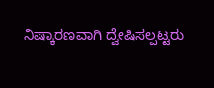ನಿಷ್ಕಾರಣವಾಗಿ ದ್ವೇಷಿಸಲ್ಪಟ್ಟರು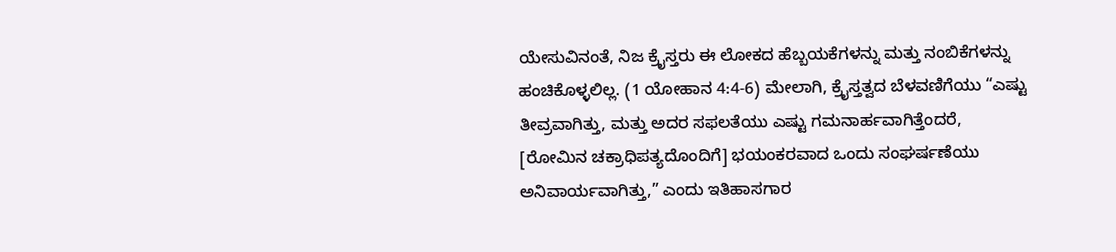ಯೇಸುವಿನಂತೆ, ನಿಜ ಕ್ರೈಸ್ತರು ಈ ಲೋಕದ ಹೆಬ್ಬಯಕೆಗಳನ್ನು ಮತ್ತು ನಂಬಿಕೆಗಳನ್ನು ಹಂಚಿಕೊಳ್ಳಲಿಲ್ಲ. (1 ಯೋಹಾನ 4:4-6) ಮೇಲಾಗಿ, ಕ್ರೈಸ್ತತ್ವದ ಬೆಳವಣಿಗೆಯು “ಎಷ್ಟು ತೀವ್ರವಾಗಿತ್ತು, ಮತ್ತು ಅದರ ಸಫಲತೆಯು ಎಷ್ಟು ಗಮನಾರ್ಹವಾಗಿತ್ತೆಂದರೆ, [ರೋಮಿನ ಚಕ್ರಾಧಿಪತ್ಯದೊಂದಿಗೆ] ಭಯಂಕರವಾದ ಒಂದು ಸಂಘರ್ಷಣೆಯು ಅನಿವಾರ್ಯವಾಗಿತ್ತು,” ಎಂದು ಇತಿಹಾಸಗಾರ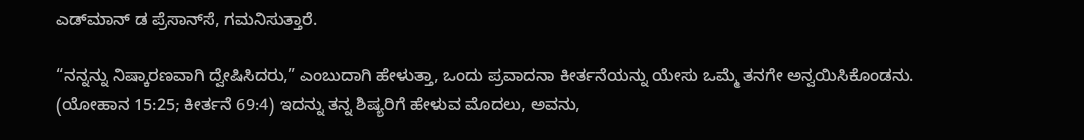ಎಡ್‌ಮಾನ್‌ ಡ ಪ್ರೆಸಾನ್‌ಸೆ, ಗಮನಿಸುತ್ತಾರೆ.

“ನನ್ನನ್ನು ನಿಷ್ಕಾರಣವಾಗಿ ದ್ವೇಷಿಸಿದರು,” ಎಂಬುದಾಗಿ ಹೇಳುತ್ತಾ, ಒಂದು ಪ್ರವಾದನಾ ಕೀರ್ತನೆಯನ್ನು ಯೇಸು ಒಮ್ಮೆ ತನಗೇ ಅನ್ವಯಿಸಿಕೊಂಡನು. (ಯೋಹಾನ 15:25; ಕೀರ್ತನೆ 69:4) ಇದನ್ನು ತನ್ನ ಶಿಷ್ಯರಿಗೆ ಹೇಳುವ ಮೊದಲು, ಅವನು,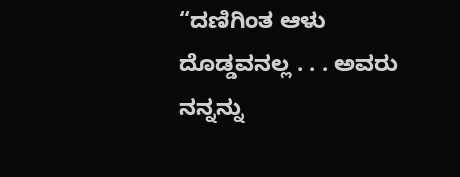“ದಣಿಗಿಂತ ಆಳು ದೊಡ್ಡವನಲ್ಲ . . . ಅವರು ನನ್ನನ್ನು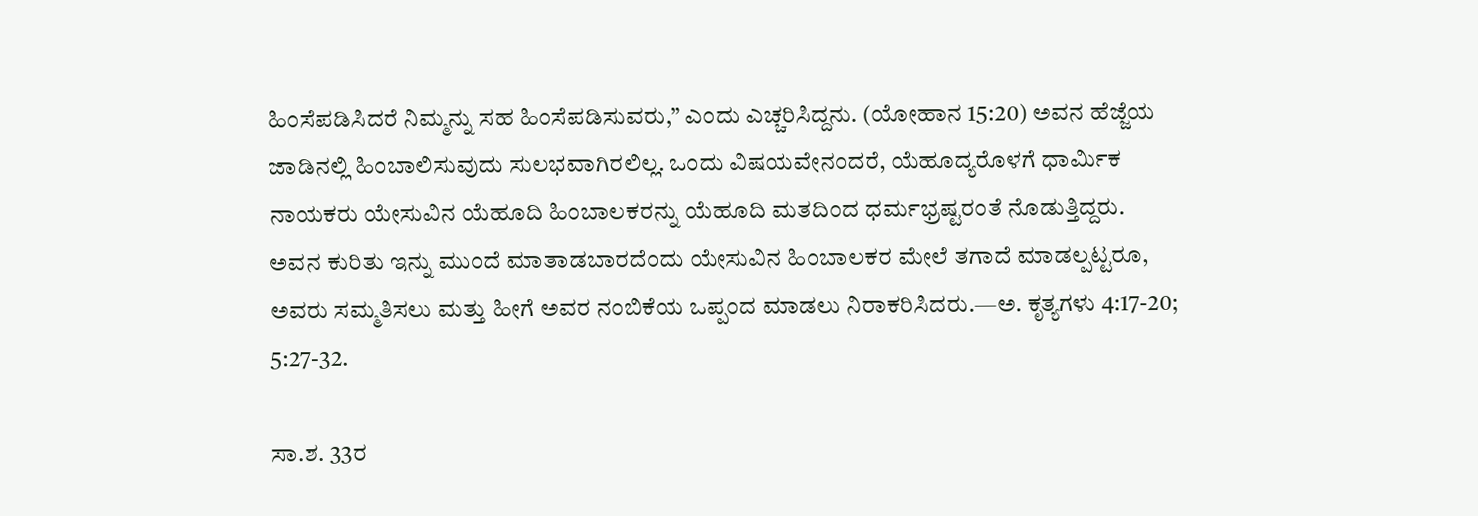ಹಿಂಸೆಪಡಿಸಿದರೆ ನಿಮ್ಮನ್ನು ಸಹ ಹಿಂಸೆಪಡಿಸುವರು,” ಎಂದು ಎಚ್ಚರಿಸಿದ್ದನು. (ಯೋಹಾನ 15:20) ಅವನ ಹೆಜ್ಜೆಯ ಜಾಡಿನಲ್ಲಿ ಹಿಂಬಾಲಿಸುವುದು ಸುಲಭವಾಗಿರಲಿಲ್ಲ. ಒಂದು ವಿಷಯವೇನಂದರೆ, ಯೆಹೂದ್ಯರೊಳಗೆ ಧಾರ್ಮಿಕ ನಾಯಕರು ಯೇಸುವಿನ ಯೆಹೂದಿ ಹಿಂಬಾಲಕರನ್ನು ಯೆಹೂದಿ ಮತದಿಂದ ಧರ್ಮಭ್ರಷ್ಟರಂತೆ ನೊಡುತ್ತಿದ್ದರು. ಅವನ ಕುರಿತು ಇನ್ನು ಮುಂದೆ ಮಾತಾಡಬಾರದೆಂದು ಯೇಸುವಿನ ಹಿಂಬಾಲಕರ ಮೇಲೆ ತಗಾದೆ ಮಾಡಲ್ಪಟ್ಟರೂ, ಅವರು ಸಮ್ಮತಿಸಲು ಮತ್ತು ಹೀಗೆ ಅವರ ನಂಬಿಕೆಯ ಒಪ್ಪಂದ ಮಾಡಲು ನಿರಾಕರಿಸಿದರು.—ಅ. ಕೃತ್ಯಗಳು 4:17-20; 5:27-32.

ಸಾ.ಶ. 33ರ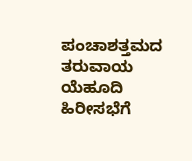ಪಂಚಾಶತ್ತಮದ ತರುವಾಯ ಯೆಹೂದಿ ಹಿರೀಸಭೆಗೆ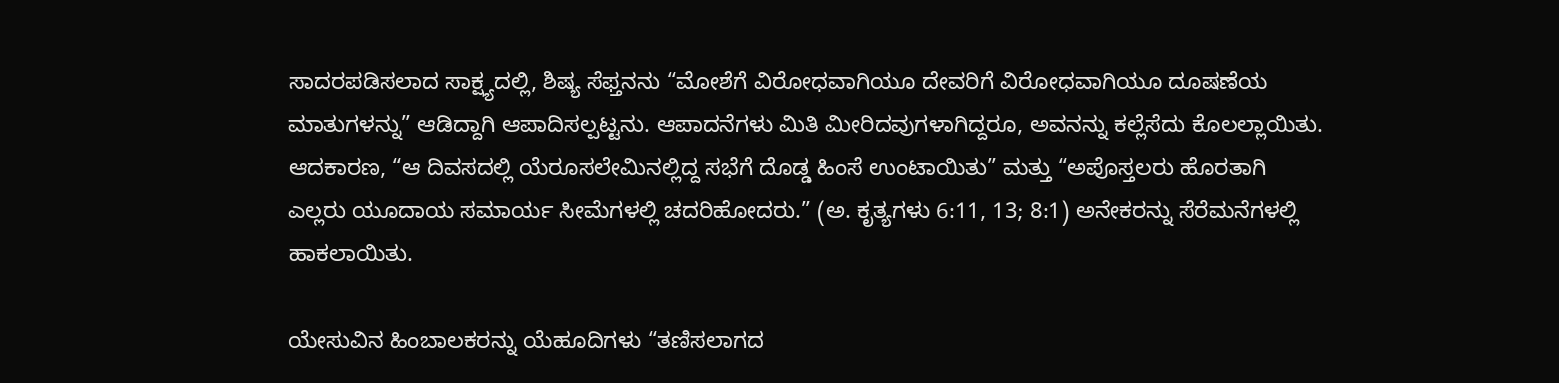ಸಾದರಪಡಿಸಲಾದ ಸಾಕ್ಷ್ಯದಲ್ಲಿ, ಶಿಷ್ಯ ಸೆಫ್ತನನು “ಮೋಶೆಗೆ ವಿರೋಧವಾಗಿಯೂ ದೇವರಿಗೆ ವಿರೋಧವಾಗಿಯೂ ದೂಷಣೆಯ ಮಾತುಗಳನ್ನು” ಆಡಿದ್ದಾಗಿ ಆಪಾದಿಸಲ್ಪಟ್ಟನು. ಆಪಾದನೆಗಳು ಮಿತಿ ಮೀರಿದವುಗಳಾಗಿದ್ದರೂ, ಅವನನ್ನು ಕಲ್ಲೆಸೆದು ಕೊಲಲ್ಲಾಯಿತು. ಆದಕಾರಣ, “ಆ ದಿವಸದಲ್ಲಿ ಯೆರೂಸಲೇಮಿನಲ್ಲಿದ್ದ ಸಭೆಗೆ ದೊಡ್ಡ ಹಿಂಸೆ ಉಂಟಾಯಿತು” ಮತ್ತು “ಅಪೊಸ್ತಲರು ಹೊರತಾಗಿ ಎಲ್ಲರು ಯೂದಾಯ ಸಮಾರ್ಯ ಸೀಮೆಗಳಲ್ಲಿ ಚದರಿಹೋದರು.” (ಅ. ಕೃತ್ಯಗಳು 6:11, 13; 8:1) ಅನೇಕರನ್ನು ಸೆರೆಮನೆಗಳಲ್ಲಿ ಹಾಕಲಾಯಿತು.

ಯೇಸುವಿನ ಹಿಂಬಾಲಕರನ್ನು ಯೆಹೂದಿಗಳು “ತಣಿಸಲಾಗದ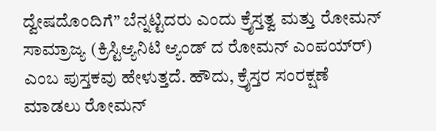ದ್ವೇಷದೊಂದಿಗೆ” ಬೆನ್ನಟ್ಟಿದರು ಎಂದು ಕ್ರೈಸ್ತತ್ವ ಮತ್ತು ರೋಮನ್‌ ಸಾಮ್ರಾಜ್ಯ (ಕ್ರಿಸ್ಟಿಆ್ಯನಿಟಿ ಆ್ಯಂಡ್‌ ದ ರೋಮನ್‌ ಎಂಪಯ್‌ರ್‌) ಎಂಬ ಪುಸ್ತಕವು ಹೇಳುತ್ತದೆ. ಹೌದು, ಕ್ರೈಸ್ತರ ಸಂರಕ್ಷಣೆ ಮಾಡಲು ರೋಮನ್‌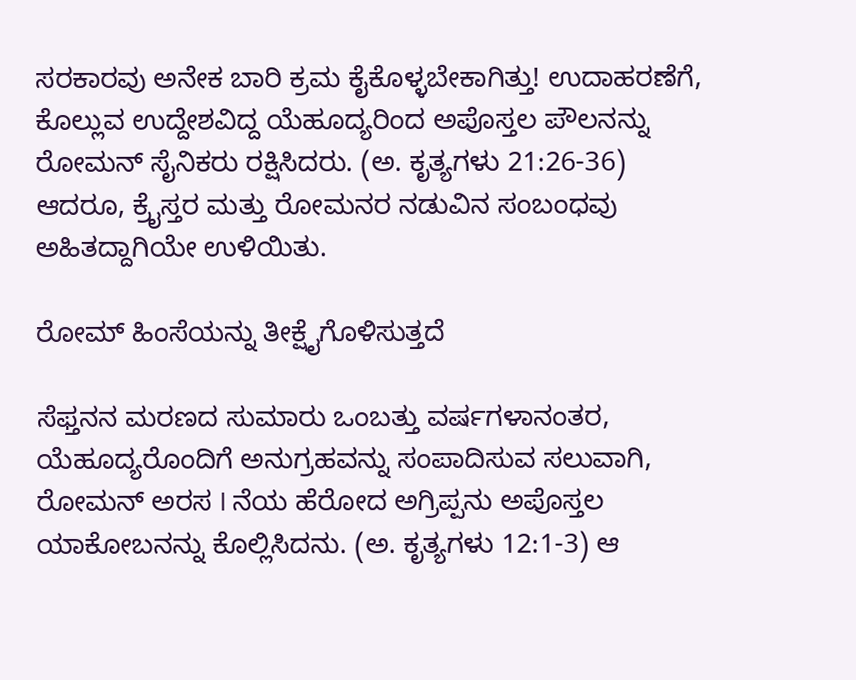ಸರಕಾರವು ಅನೇಕ ಬಾರಿ ಕ್ರಮ ಕೈಕೊಳ್ಳಬೇಕಾಗಿತ್ತು! ಉದಾಹರಣೆಗೆ, ಕೊಲ್ಲುವ ಉದ್ದೇಶವಿದ್ದ ಯೆಹೂದ್ಯರಿಂದ ಅಪೊಸ್ತಲ ಪೌಲನನ್ನು ರೋಮನ್‌ ಸೈನಿಕರು ರಕ್ಷಿಸಿದರು. (ಅ. ಕೃತ್ಯಗಳು 21:26-36) ಆದರೂ, ಕ್ರೈಸ್ತರ ಮತ್ತು ರೋಮನರ ನಡುವಿನ ಸಂಬಂಧವು ಅಹಿತದ್ದಾಗಿಯೇ ಉಳಿಯಿತು.

ರೋಮ್‌ ಹಿಂಸೆಯನ್ನು ತೀಕ್ಷೈಗೊಳಿಸುತ್ತದೆ

ಸೆಫ್ತನನ ಮರಣದ ಸುಮಾರು ಒಂಬತ್ತು ವರ್ಷಗಳಾನಂತರ, ಯೆಹೂದ್ಯರೊಂದಿಗೆ ಅನುಗ್ರಹವನ್ನು ಸಂಪಾದಿಸುವ ಸಲುವಾಗಿ, ರೋಮನ್‌ ಅರಸ I ನೆಯ ಹೆರೋದ ಅಗ್ರಿಪ್ಪನು ಅಪೊಸ್ತಲ ಯಾಕೋಬನನ್ನು ಕೊಲ್ಲಿಸಿದನು. (ಅ. ಕೃತ್ಯಗಳು 12:1-3) ಆ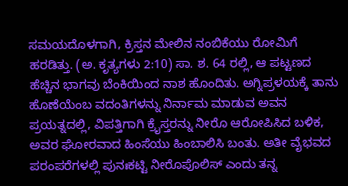ಸಮಯದೊಳಗಾಗಿ, ಕ್ರಿಸ್ತನ ಮೇಲಿನ ನಂಬಿಕೆಯು ರೋಮಿಗೆ ಹರಡಿತ್ತು. (ಅ. ಕೃತ್ಯಗಳು 2:10) ಸಾ. ಶ. 64 ರಲ್ಲಿ, ಆ ಪಟ್ಟಣದ ಹೆಚ್ಚಿನ ಭಾಗವು ಬೆಂಕಿಯಿಂದ ನಾಶ ಹೊಂದಿತು. ಅಗ್ನಿಪ್ರಳಯಕ್ಕೆ ತಾನು ಹೊಣೆಯೆಂಬ ವದಂತಿಗಳನ್ನು ನಿರ್ನಾಮ ಮಾಡುವ ಅವನ ಪ್ರಯತ್ನದಲ್ಲಿ, ವಿಪತ್ತಿಗಾಗಿ ಕ್ರೈಸ್ತರನ್ನು ನೀರೊ ಆರೋಪಿಸಿದ ಬಳಿಕ, ಅವರ ಘೋರವಾದ ಹಿಂಸೆಯು ಹಿಂಬಾಲಿಸಿ ಬಂತು. ಅತೀ ವೈಭವದ ಪರಂಪರೆಗಳಲ್ಲಿ ಪುನಃಕಟ್ಟಿ ನೀರೊಪೊಲಿಸ್‌ ಎಂದು ತನ್ನ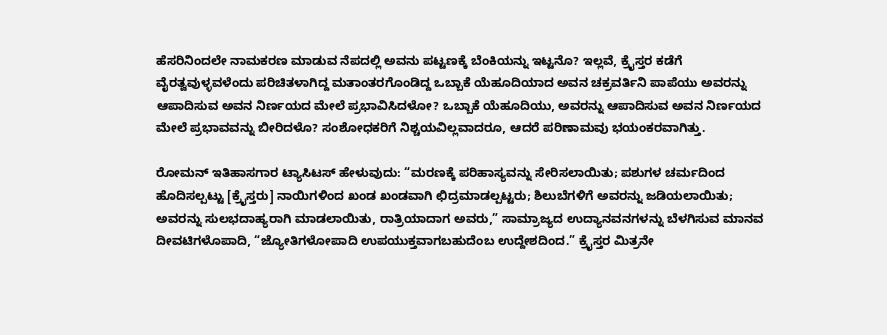ಹೆಸರಿನಿಂದಲೇ ನಾಮಕರಣ ಮಾಡುವ ನೆಪದಲ್ಲಿ ಅವನು ಪಟ್ಟಣಕ್ಕೆ ಬೆಂಕಿಯನ್ನು ಇಟ್ಟನೊ? ಇಲ್ಲವೆ, ಕ್ರೈಸ್ತರ ಕಡೆಗೆ ವೈರತ್ವವುಳ್ಳವಳೆಂದು ಪರಿಚಿತಳಾಗಿದ್ದ ಮತಾಂತರಗೊಂಡಿದ್ದ ಒಬ್ಬಾಕೆ ಯೆಹೂದಿಯಾದ ಅವನ ಚಕ್ರವರ್ತಿನಿ ಪಾಪೆಯು ಅವರನ್ನು ಆಪಾದಿಸುವ ಅವನ ನಿರ್ಣಯದ ಮೇಲೆ ಪ್ರಭಾವಿಸಿದಳೋ? ಒಬ್ಬಾಕೆ ಯೆಹೂದಿಯು, ಅವರನ್ನು ಆಪಾದಿಸುವ ಅವನ ನಿರ್ಣಯದ ಮೇಲೆ ಪ್ರಭಾವವನ್ನು ಬೀರಿದಳೊ? ಸಂಶೋಧಕರಿಗೆ ನಿಶ್ಚಯವಿಲ್ಲವಾದರೂ, ಆದರೆ ಪರಿಣಾಮವು ಭಯಂಕರವಾಗಿತ್ತು.

ರೋಮನ್‌ ಇತಿಹಾಸಗಾರ ಟ್ಯಾಸಿಟಸ್‌ ಹೇಳುವುದು: “ಮರಣಕ್ಕೆ ಪರಿಹಾಸ್ಯವನ್ನು ಸೇರಿಸಲಾಯಿತು; ಪಶುಗಳ ಚರ್ಮದಿಂದ ಹೊದಿಸಲ್ಪಟ್ಟು [ಕ್ರೈಸ್ತರು] ನಾಯಿಗಳಿಂದ ಖಂಡ ಖಂಡವಾಗಿ ಛಿದ್ರಮಾಡಲ್ಪಟ್ಟರು; ಶಿಲುಬೆಗಳಿಗೆ ಅವರನ್ನು ಜಡಿಯಲಾಯಿತು; ಅವರನ್ನು ಸುಲಭದಾಹ್ಯರಾಗಿ ಮಾಡಲಾಯಿತು, ರಾತ್ರಿಯಾದಾಗ ಅವರು,” ಸಾಮ್ರಾಜ್ಯದ ಉದ್ಯಾನವನಗಳನ್ನು ಬೆಳಗಿಸುವ ಮಾನವ ದೀವಟಿಗಳೊಪಾದಿ, “ಜ್ಯೋತಿಗಳೋಪಾದಿ ಉಪಯುಕ್ತವಾಗಬಹುದೆಂಬ ಉದ್ದೇಶದಿಂದ.” ಕ್ರೈಸ್ತರ ಮಿತ್ರನೇ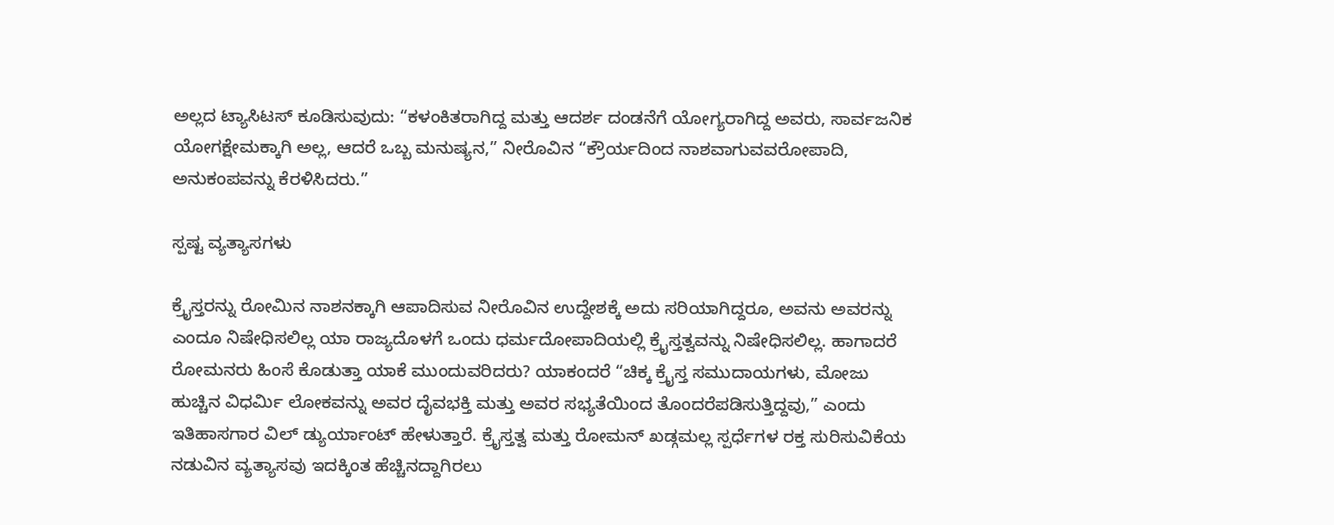ಅಲ್ಲದ ಟ್ಯಾಸಿಟಸ್‌ ಕೂಡಿಸುವುದು: “ಕಳಂಕಿತರಾಗಿದ್ದ ಮತ್ತು ಆದರ್ಶ ದಂಡನೆಗೆ ಯೋಗ್ಯರಾಗಿದ್ದ ಅವರು, ಸಾರ್ವಜನಿಕ ಯೋಗಕ್ಷೇಮಕ್ಕಾಗಿ ಅಲ್ಲ, ಆದರೆ ಒಬ್ಬ ಮನುಷ್ಯನ,” ನೀರೊವಿನ “ಕ್ರೌರ್ಯದಿಂದ ನಾಶವಾಗುವವರೋಪಾದಿ, ಅನುಕಂಪವನ್ನು ಕೆರಳಿಸಿದರು.”

ಸ್ಪಷ್ಟ ವ್ಯತ್ಯಾಸಗಳು

ಕ್ರೈಸ್ತರನ್ನು ರೋಮಿನ ನಾಶನಕ್ಕಾಗಿ ಆಪಾದಿಸುವ ನೀರೊವಿನ ಉದ್ದೇಶಕ್ಕೆ ಅದು ಸರಿಯಾಗಿದ್ದರೂ, ಅವನು ಅವರನ್ನು ಎಂದೂ ನಿಷೇಧಿಸಲಿಲ್ಲ ಯಾ ರಾಜ್ಯದೊಳಗೆ ಒಂದು ಧರ್ಮದೋಪಾದಿಯಲ್ಲಿ ಕ್ರೈಸ್ತತ್ವವನ್ನು ನಿಷೇಧಿಸಲಿಲ್ಲ. ಹಾಗಾದರೆ ರೋಮನರು ಹಿಂಸೆ ಕೊಡುತ್ತಾ ಯಾಕೆ ಮುಂದುವರಿದರು? ಯಾಕಂದರೆ “ಚಿಕ್ಕ ಕ್ರೈಸ್ತ ಸಮುದಾಯಗಳು, ಮೋಜು ಹುಚ್ಚಿನ ವಿಧರ್ಮಿ ಲೋಕವನ್ನು ಅವರ ದೈವಭಕ್ತಿ ಮತ್ತು ಅವರ ಸಭ್ಯತೆಯಿಂದ ತೊಂದರೆಪಡಿಸುತ್ತಿದ್ದವು,” ಎಂದು ಇತಿಹಾಸಗಾರ ವಿಲ್‌ ಡ್ಯುರ್ಯಾಂಟ್‌ ಹೇಳುತ್ತಾರೆ. ಕ್ರೈಸ್ತತ್ವ ಮತ್ತು ರೋಮನ್‌ ಖಡ್ಗಮಲ್ಲ ಸ್ಪರ್ಧೆಗಳ ರಕ್ತ ಸುರಿಸುವಿಕೆಯ ನಡುವಿನ ವ್ಯತ್ಯಾಸವು ಇದಕ್ಕಿಂತ ಹೆಚ್ಚಿನದ್ದಾಗಿರಲು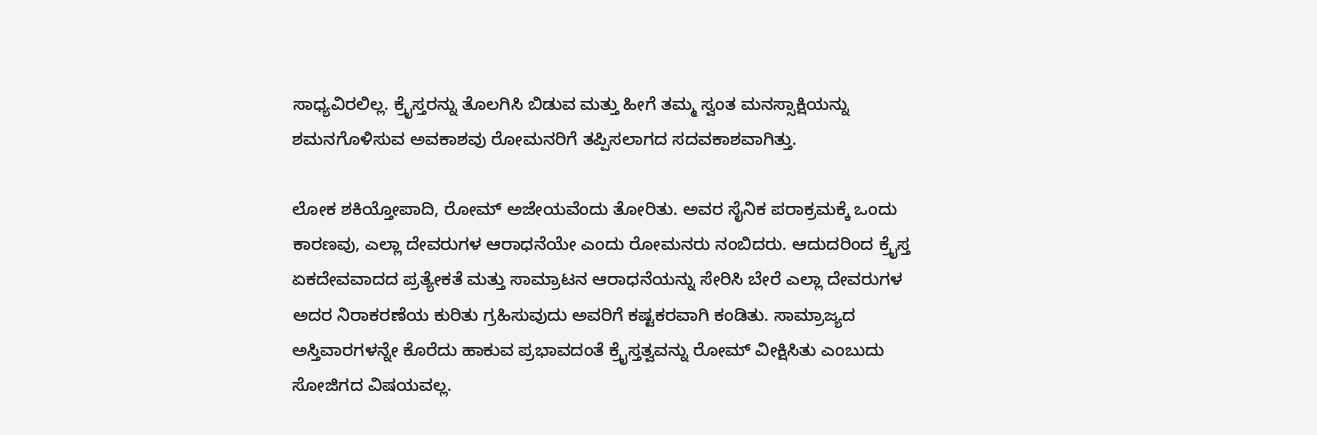ಸಾಧ್ಯವಿರಲಿಲ್ಲ. ಕ್ರೈಸ್ತರನ್ನು ತೊಲಗಿಸಿ ಬಿಡುವ ಮತ್ತು ಹೀಗೆ ತಮ್ಮ ಸ್ವಂತ ಮನಸ್ಸಾಕ್ಷಿಯನ್ನು ಶಮನಗೊಳಿಸುವ ಅವಕಾಶವು ರೋಮನರಿಗೆ ತಪ್ಪಿಸಲಾಗದ ಸದವಕಾಶವಾಗಿತ್ತು.

ಲೋಕ ಶಕಿಯ್ತೋಪಾದಿ, ರೋಮ್‌ ಅಜೇಯವೆಂದು ತೋರಿತು. ಅವರ ಸೈನಿಕ ಪರಾಕ್ರಮಕ್ಕೆ ಒಂದು ಕಾರಣವು, ಎಲ್ಲಾ ದೇವರುಗಳ ಆರಾಧನೆಯೇ ಎಂದು ರೋಮನರು ನಂಬಿದರು. ಆದುದರಿಂದ ಕ್ರೈಸ್ತ ಏಕದೇವವಾದದ ಪ್ರತ್ಯೇಕತೆ ಮತ್ತು ಸಾಮ್ರಾಟನ ಆರಾಧನೆಯನ್ನು ಸೇರಿಸಿ ಬೇರೆ ಎಲ್ಲಾ ದೇವರುಗಳ ಅದರ ನಿರಾಕರಣೆಯ ಕುರಿತು ಗ್ರಹಿಸುವುದು ಅವರಿಗೆ ಕಷ್ಟಕರವಾಗಿ ಕಂಡಿತು. ಸಾಮ್ರಾಜ್ಯದ ಅಸ್ತಿವಾರಗಳನ್ನೇ ಕೊರೆದು ಹಾಕುವ ಪ್ರಭಾವದಂತೆ ಕ್ರೈಸ್ತತ್ವವನ್ನು ರೋಮ್‌ ವೀಕ್ಷಿಸಿತು ಎಂಬುದು ಸೋಜಿಗದ ವಿಷಯವಲ್ಲ.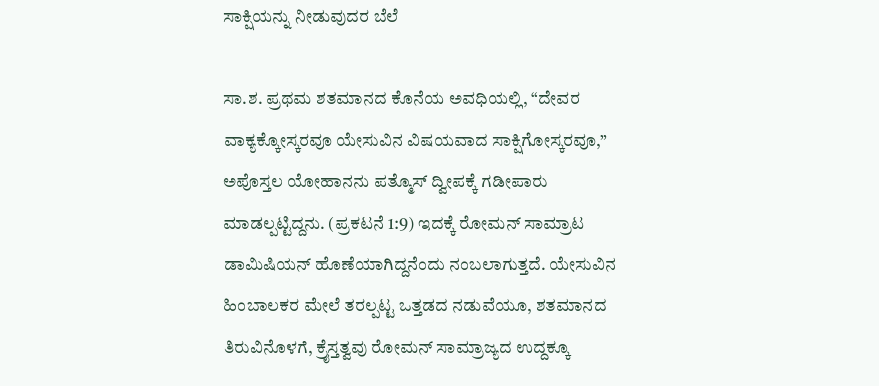ಸಾಕ್ಷಿಯನ್ನು ನೀಡುವುದರ ಬೆಲೆ

ಸಾ.ಶ. ಪ್ರಥಮ ಶತಮಾನದ ಕೊನೆಯ ಅವಧಿಯಲ್ಲಿ, “ದೇವರ ವಾಕ್ಯಕ್ಕೋಸ್ಕರವೂ ಯೇಸುವಿನ ವಿಷಯವಾದ ಸಾಕ್ಷಿಗೋಸ್ಕರವೂ,” ಅಪೊಸ್ತಲ ಯೋಹಾನನು ಪತ್ಮೊಸ್‌ ದ್ವೀಪಕ್ಕೆ ಗಡೀಪಾರು ಮಾಡಲ್ಪಟ್ಟಿದ್ದನು. (ಪ್ರಕಟನೆ 1:9) ಇದಕ್ಕೆ ರೋಮನ್‌ ಸಾಮ್ರಾಟ ಡಾಮಿಷಿಯನ್‌ ಹೊಣೆಯಾಗಿದ್ದನೆಂದು ನಂಬಲಾಗುತ್ತದೆ. ಯೇಸುವಿನ ಹಿಂಬಾಲಕರ ಮೇಲೆ ತರಲ್ಪಟ್ಟ ಒತ್ತಡದ ನಡುವೆಯೂ, ಶತಮಾನದ ತಿರುವಿನೊಳಗೆ, ಕ್ರೈಸ್ತತ್ವವು ರೋಮನ್‌ ಸಾಮ್ರಾಜ್ಯದ ಉದ್ದಕ್ಕೂ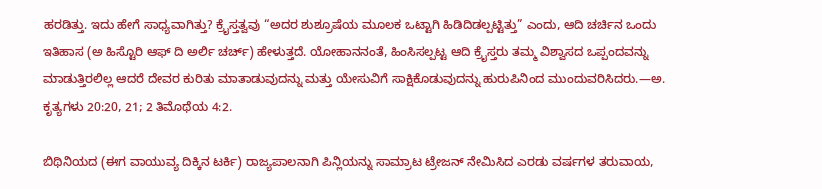ಹರಡಿತ್ತು. ಇದು ಹೇಗೆ ಸಾಧ್ಯವಾಗಿತ್ತು? ಕ್ರೈಸ್ತತ್ವವು “ಅದರ ಶುಶ್ರೂಷೆಯ ಮೂಲಕ ಒಟ್ಟಾಗಿ ಹಿಡಿದಿಡಲ್ಪಟ್ಟಿತ್ತು” ಎಂದು, ಆದಿ ಚರ್ಚಿನ ಒಂದು ಇತಿಹಾಸ (ಅ ಹಿಸ್ಟೊರಿ ಆಫ್‌ ದಿ ಅರ್ಲಿ ಚರ್ಚ್‌) ಹೇಳುತ್ತದೆ. ಯೋಹಾನನಂತೆ, ಹಿಂಸಿಸಲ್ಪಟ್ಟ ಆದಿ ಕ್ರೈಸ್ತರು ತಮ್ಮ ವಿಶ್ವಾಸದ ಒಪ್ಪಂದವನ್ನು ಮಾಡುತ್ತಿರಲಿಲ್ಲ ಆದರೆ ದೇವರ ಕುರಿತು ಮಾತಾಡುವುದನ್ನು ಮತ್ತು ಯೇಸುವಿಗೆ ಸಾಕ್ಷಿಕೊಡುವುದನ್ನು ಹುರುಪಿನಿಂದ ಮುಂದುವರಿಸಿದರು.—ಅ. ಕೃತ್ಯಗಳು 20:20, 21; 2 ತಿಮೊಥೆಯ 4:2.

ಬಿಥಿನಿಯದ (ಈಗ ವಾಯುವ್ಯ ದಿಕ್ಕಿನ ಟರ್ಕಿ) ರಾಜ್ಯಪಾಲನಾಗಿ ಪಿನ್ಲಿಯನ್ನು ಸಾಮ್ರಾಟ ಟ್ರೇಜನ್‌ ನೇಮಿಸಿದ ಎರಡು ವರ್ಷಗಳ ತರುವಾಯ,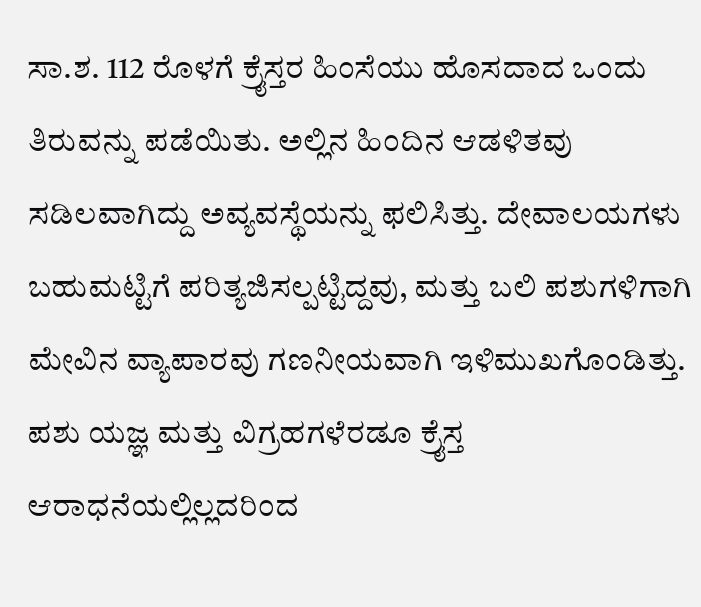ಸಾ.ಶ. 112 ರೊಳಗೆ ಕ್ರೈಸ್ತರ ಹಿಂಸೆಯು ಹೊಸದಾದ ಒಂದು ತಿರುವನ್ನು ಪಡೆಯಿತು. ಅಲ್ಲಿನ ಹಿಂದಿನ ಆಡಳಿತವು ಸಡಿಲವಾಗಿದ್ದು ಅವ್ಯವಸ್ಥೆಯನ್ನು ಫಲಿಸಿತ್ತು. ದೇವಾಲಯಗಳು ಬಹುಮಟ್ಟಿಗೆ ಪರಿತ್ಯಜಿಸಲ್ಪಟ್ಟಿದ್ದವು, ಮತ್ತು ಬಲಿ ಪಶುಗಳಿಗಾಗಿ ಮೇವಿನ ವ್ಯಾಪಾರವು ಗಣನೀಯವಾಗಿ ಇಳಿಮುಖಗೊಂಡಿತ್ತು. ಪಶು ಯಜ್ಞ ಮತ್ತು ವಿಗ್ರಹಗಳೆರಡೂ ಕ್ರೈಸ್ತ ಆರಾಧನೆಯಲ್ಲಿಲ್ಲದರಿಂದ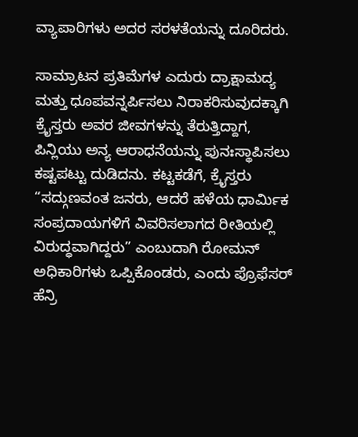ವ್ಯಾಪಾರಿಗಳು ಅದರ ಸರಳತೆಯನ್ನು ದೂರಿದರು.

ಸಾಮ್ರಾಟನ ಪ್ರತಿಮೆಗಳ ಎದುರು ದ್ರಾಕ್ಷಾಮದ್ಯ ಮತ್ತು ಧೂಪವನ್ನರ್ಪಿಸಲು ನಿರಾಕರಿಸುವುದಕ್ಕಾಗಿ ಕ್ರೈಸ್ತರು ಅವರ ಜೀವಗಳನ್ನು ತೆರುತ್ತಿದ್ದಾಗ, ಪಿನ್ಲಿಯು ಅನ್ಯ ಆರಾಧನೆಯನ್ನು ಪುನಃಸ್ಥಾಪಿಸಲು ಕಷ್ಟಪಟ್ಟು ದುಡಿದನು. ಕಟ್ಟಕಡೆಗೆ, ಕ್ರೈಸ್ತರು “ಸದ್ಗುಣವಂತ ಜನರು, ಆದರೆ ಹಳೆಯ ಧಾರ್ಮಿಕ ಸಂಪ್ರದಾಯಗಳಿಗೆ ವಿವರಿಸಲಾಗದ ರೀತಿಯಲ್ಲಿ ವಿರುದ್ಧವಾಗಿದ್ದರು” ಎಂಬುದಾಗಿ ರೋಮನ್‌ ಅಧಿಕಾರಿಗಳು ಒಪ್ಪಿಕೊಂಡರು, ಎಂದು ಪ್ರೊಫೆಸರ್‌ ಹೆನ್ರಿ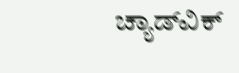ಚ್ಯಾಡ್‌ವಿಕ್‌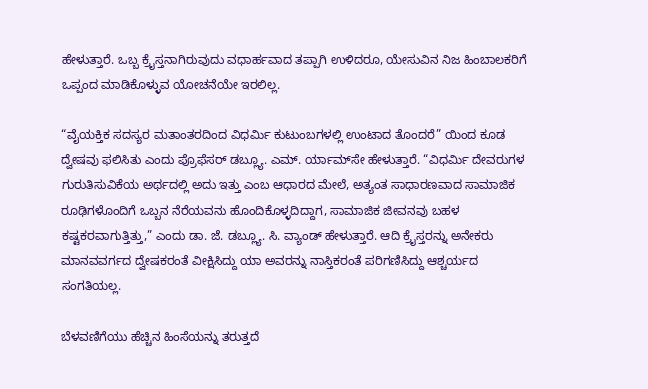ಹೇಳುತ್ತಾರೆ. ಒಬ್ಬ ಕ್ರೈಸ್ತನಾಗಿರುವುದು ವಧಾರ್ಹವಾದ ತಪ್ಪಾಗಿ ಉಳಿದರೂ, ಯೇಸುವಿನ ನಿಜ ಹಿಂಬಾಲಕರಿಗೆ ಒಪ್ಪಂದ ಮಾಡಿಕೊಳ್ಳುವ ಯೋಚನೆಯೇ ಇರಲಿಲ್ಲ.

“ವೈಯಕ್ತಿಕ ಸದಸ್ಯರ ಮತಾಂತರದಿಂದ ವಿಧರ್ಮಿ ಕುಟುಂಬಗಳಲ್ಲಿ ಉಂಟಾದ ತೊಂದರೆ” ಯಿಂದ ಕೂಡ ದ್ವೇಷವು ಫಲಿಸಿತು ಎಂದು ಪ್ರೊಫೆಸರ್‌ ಡಬ್ಲ್ಯೂ. ಎಮ್‌. ರ್ಯಾಮ್‌ಸೇ ಹೇಳುತ್ತಾರೆ. “ವಿಧರ್ಮಿ ದೇವರುಗಳ ಗುರುತಿಸುವಿಕೆಯ ಅರ್ಥದಲ್ಲಿ ಅದು ಇತ್ತು ಎಂಬ ಆಧಾರದ ಮೇಲೆ, ಅತ್ಯಂತ ಸಾಧಾರಣವಾದ ಸಾಮಾಜಿಕ ರೂಢಿಗಳೊಂದಿಗೆ ಒಬ್ಬನ ನೆರೆಯವನು ಹೊಂದಿಕೊಳ್ಳದಿದ್ದಾಗ, ಸಾಮಾಜಿಕ ಜೀವನವು ಬಹಳ ಕಷ್ಟಕರವಾಗುತ್ತಿತ್ತು,” ಎಂದು ಡಾ. ಜೆ. ಡಬ್ಲ್ಯೂ. ಸಿ. ವ್ಯಾಂಡ್‌ ಹೇಳುತ್ತಾರೆ. ಆದಿ ಕ್ರೈಸ್ತರನ್ನು ಅನೇಕರು ಮಾನವವರ್ಗದ ದ್ವೇಷಕರಂತೆ ವೀಕ್ಷಿಸಿದ್ದು ಯಾ ಅವರನ್ನು ನಾಸ್ತಿಕರಂತೆ ಪರಿಗಣಿಸಿದ್ದು ಆಶ್ಚರ್ಯದ ಸಂಗತಿಯಲ್ಲ.

ಬೆಳವಣಿಗೆಯು ಹೆಚ್ಚಿನ ಹಿಂಸೆಯನ್ನು ತರುತ್ತದೆ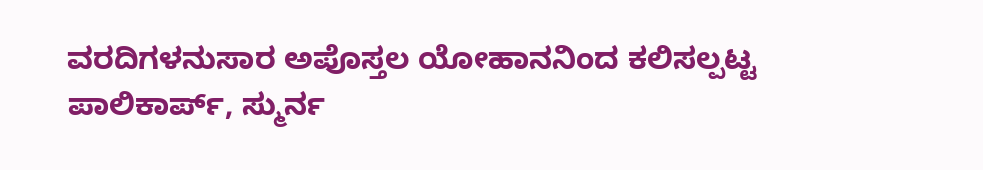ವರದಿಗಳನುಸಾರ ಅಪೊಸ್ತಲ ಯೋಹಾನನಿಂದ ಕಲಿಸಲ್ಪಟ್ಟ ಪಾಲಿಕಾರ್ಪ್‌, ಸ್ಮುರ್ನ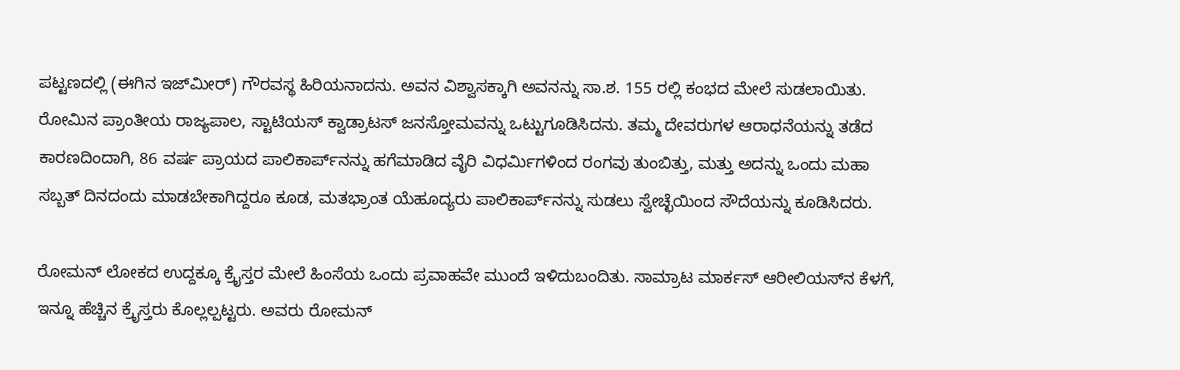ಪಟ್ಟಣದಲ್ಲಿ (ಈಗಿನ ಇಜ್‌ಮೀರ್‌) ಗೌರವಸ್ಥ ಹಿರಿಯನಾದನು. ಅವನ ವಿಶ್ವಾಸಕ್ಕಾಗಿ ಅವನನ್ನು ಸಾ.ಶ. 155 ರಲ್ಲಿ ಕಂಭದ ಮೇಲೆ ಸುಡಲಾಯಿತು. ರೋಮಿನ ಪ್ರಾಂತೀಯ ರಾಜ್ಯಪಾಲ, ಸ್ಟಾಟಿಯಸ್‌ ಕ್ವಾಡ್ರಾಟಸ್‌ ಜನಸ್ತೋಮವನ್ನು ಒಟ್ಟುಗೂಡಿಸಿದನು. ತಮ್ಮ ದೇವರುಗಳ ಆರಾಧನೆಯನ್ನು ತಡೆದ ಕಾರಣದಿಂದಾಗಿ, 86 ವರ್ಷ ಪ್ರಾಯದ ಪಾಲಿಕಾರ್ಪ್‌ನನ್ನು ಹಗೆಮಾಡಿದ ವೈರಿ ವಿಧರ್ಮಿಗಳಿಂದ ರಂಗವು ತುಂಬಿತ್ತು, ಮತ್ತು ಅದನ್ನು ಒಂದು ಮಹಾ ಸಬ್ಬತ್‌ ದಿನದಂದು ಮಾಡಬೇಕಾಗಿದ್ದರೂ ಕೂಡ, ಮತಭ್ರಾಂತ ಯೆಹೂದ್ಯರು ಪಾಲಿಕಾರ್ಪ್‌ನನ್ನು ಸುಡಲು ಸ್ವೇಚ್ಛೆಯಿಂದ ಸೌದೆಯನ್ನು ಕೂಡಿಸಿದರು.

ರೋಮನ್‌ ಲೋಕದ ಉದ್ದಕ್ಕೂ ಕ್ರೈಸ್ತರ ಮೇಲೆ ಹಿಂಸೆಯ ಒಂದು ಪ್ರವಾಹವೇ ಮುಂದೆ ಇಳಿದುಬಂದಿತು. ಸಾಮ್ರಾಟ ಮಾರ್ಕಸ್‌ ಆರೀಲಿಯಸ್‌ನ ಕೆಳಗೆ, ಇನ್ನೂ ಹೆಚ್ಚಿನ ಕ್ರೈಸ್ತರು ಕೊಲ್ಲಲ್ಪಟ್ಟರು. ಅವರು ರೋಮನ್‌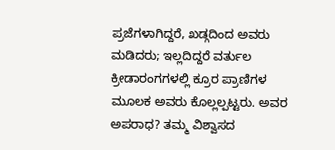ಪ್ರಜೆಗಳಾಗಿದ್ದರೆ, ಖಡ್ಗದಿಂದ ಅವರು ಮಡಿದರು; ಇಲ್ಲದಿದ್ದರೆ ವರ್ತುಲ ಕ್ರೀಡಾರಂಗಗಳಲ್ಲಿ ಕ್ರೂರ ಪ್ರಾಣಿಗಳ ಮೂಲಕ ಅವರು ಕೊಲ್ಲಲ್ಪಟ್ಟರು. ಅವರ ಅಪರಾಧ? ತಮ್ಮ ವಿಶ್ವಾಸದ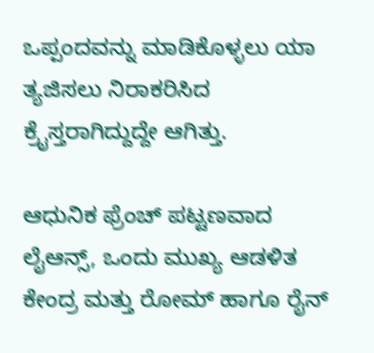ಒಪ್ಪಂದವನ್ನು ಮಾಡಿಕೊಳ್ಳಲು ಯಾ ತ್ಯಜಿಸಲು ನಿರಾಕರಿಸಿದ ಕ್ರೈಸ್ತರಾಗಿದ್ದುದ್ದೇ ಆಗಿತ್ತು.

ಆಧುನಿಕ ಫ್ರೆಂಚ್‌ ಪಟ್ಟಣವಾದ ಲೈಆನ್ಸ್‌, ಒಂದು ಮುಖ್ಯ ಆಡಳಿತ ಕೇಂದ್ರ ಮತ್ತು ರೋಮ್‌ ಹಾಗೂ ರೈನ್‌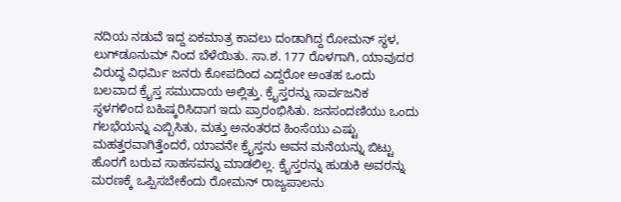ನದಿಯ ನಡುವೆ ಇದ್ದ ಏಕಮಾತ್ರ ಕಾವಲು ದಂಡಾಗಿದ್ದ ರೋಮನ್‌ ಸ್ಥಳ, ಲುಗ್‌ಡೂನುಮ್‌ ನಿಂದ ಬೆಳೆಯಿತು. ಸಾ.ಶ. 177 ರೊಳಗಾಗಿ, ಯಾವುದರ ವಿರುದ್ಧ ವಿಧರ್ಮಿ ಜನರು ಕೋಪದಿಂದ ಎದ್ದರೋ ಅಂತಹ ಒಂದು ಬಲವಾದ ಕ್ರೈಸ್ತ ಸಮುದಾಯ ಅಲ್ಲಿತ್ತು. ಕ್ರೈಸ್ತರನ್ನು ಸಾರ್ವಜನಿಕ ಸ್ಥಳಗಳಿಂದ ಬಹಿಷ್ಕರಿಸಿದಾಗ ಇದು ಪ್ರಾರಂಭಿಸಿತು. ಜನಸಂದಣಿಯು ಒಂದು ಗಲಭೆಯನ್ನು ಎಬ್ಬಿಸಿತು, ಮತ್ತು ಅನಂತರದ ಹಿಂಸೆಯು ಎಷ್ಟು ಮಹತ್ತರವಾಗಿತ್ತೆಂದರೆ, ಯಾವನೇ ಕ್ರೈಸ್ತನು ಅವನ ಮನೆಯನ್ನು ಬಿಟ್ಟು ಹೊರಗೆ ಬರುವ ಸಾಹಸವನ್ನು ಮಾಡಲಿಲ್ಲ. ಕ್ರೈಸ್ತರನ್ನು ಹುಡುಕಿ ಅವರನ್ನು ಮರಣಕ್ಕೆ ಒಪ್ಪಿಸಬೇಕೆಂದು ರೋಮನ್‌ ರಾಜ್ಯಪಾಲನು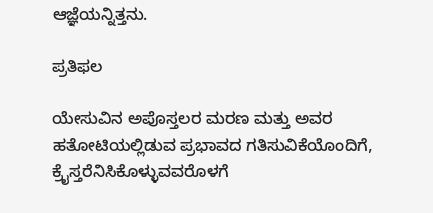ಆಜ್ಞೆಯನ್ನಿತ್ತನು.

ಪ್ರತಿಫಲ

ಯೇಸುವಿನ ಅಪೊಸ್ತಲರ ಮರಣ ಮತ್ತು ಅವರ ಹತೋಟಿಯಲ್ಲಿಡುವ ಪ್ರಭಾವದ ಗತಿಸುವಿಕೆಯೊಂದಿಗೆ, ಕ್ರೈಸ್ತರೆನಿಸಿಕೊಳ್ಳುವವರೊಳಗೆ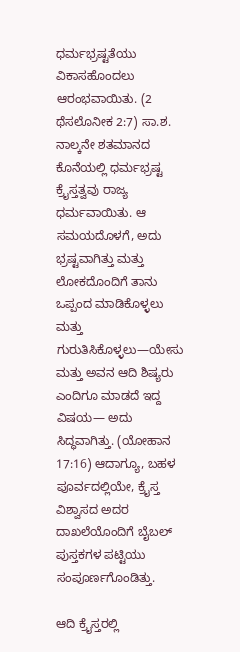ಧರ್ಮಭ್ರಷ್ಟತೆಯು ವಿಕಾಸಹೊಂದಲು ಆರಂಭವಾಯಿತು. (2 ಥೆಸಲೊನೀಕ 2:7) ಸಾ.ಶ. ನಾಲ್ಕನೇ ಶತಮಾನದ ಕೊನೆಯಲ್ಲಿ ಧರ್ಮಭ್ರಷ್ಟ ಕ್ರೈಸ್ತತ್ವವು ರಾಜ್ಯ ಧರ್ಮವಾಯಿತು. ಆ ಸಮಯದೊಳಗೆ, ಅದು ಭ್ರಷ್ಟವಾಗಿತ್ತು ಮತ್ತು ಲೋಕದೊಂದಿಗೆ ತಾನು ಒಪ್ಪಂದ ಮಾಡಿಕೊಳ್ಳಲು ಮತ್ತು ಗುರುತಿಸಿಕೊಳ್ಳಲು—ಯೇಸು ಮತ್ತು ಅವನ ಆದಿ ಶಿಷ್ಯರು ಎಂದಿಗೂ ಮಾಡದೆ ಇದ್ದ ವಿಷಯ— ಅದು ಸಿದ್ಧವಾಗಿತ್ತು. (ಯೋಹಾನ 17:16) ಆದಾಗ್ಯೂ, ಬಹಳ ಪೂರ್ವದಲ್ಲಿಯೇ, ಕ್ರೈಸ್ತ ವಿಶ್ವಾಸದ ಅದರ ದಾಖಲೆಯೊಂದಿಗೆ ಬೈಬಲ್‌ ಪುಸ್ತಕಗಳ ಪಟ್ಟಿಯು ಸಂಪೂರ್ಣಗೊಂಡಿತ್ತು.

ಆದಿ ಕ್ರೈಸ್ತರಲ್ಲಿ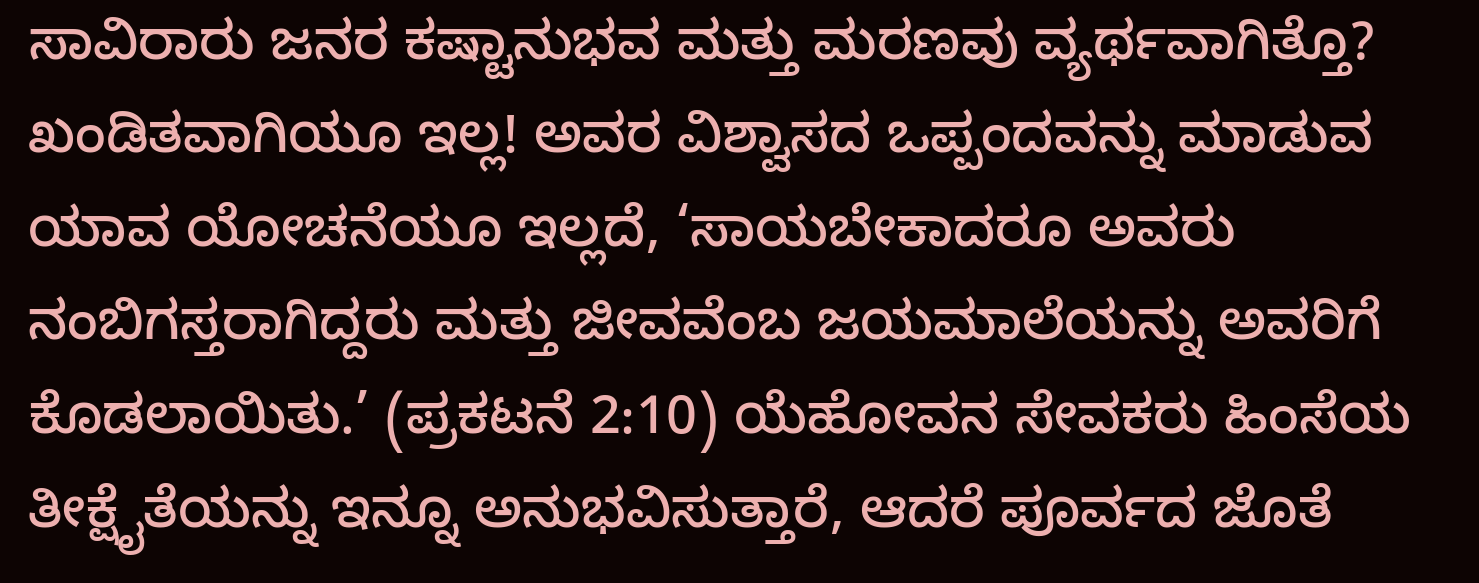ಸಾವಿರಾರು ಜನರ ಕಷ್ಟಾನುಭವ ಮತ್ತು ಮರಣವು ವ್ಯರ್ಥವಾಗಿತ್ತೊ? ಖಂಡಿತವಾಗಿಯೂ ಇಲ್ಲ! ಅವರ ವಿಶ್ವಾಸದ ಒಪ್ಪಂದವನ್ನು ಮಾಡುವ ಯಾವ ಯೋಚನೆಯೂ ಇಲ್ಲದೆ, ‘ಸಾಯಬೇಕಾದರೂ ಅವರು ನಂಬಿಗಸ್ತರಾಗಿದ್ದರು ಮತ್ತು ಜೀವವೆಂಬ ಜಯಮಾಲೆಯನ್ನು ಅವರಿಗೆ ಕೊಡಲಾಯಿತು.’ (ಪ್ರಕಟನೆ 2:10) ಯೆಹೋವನ ಸೇವಕರು ಹಿಂಸೆಯ ತೀಕ್ಷೈತೆಯನ್ನು ಇನ್ನೂ ಅನುಭವಿಸುತ್ತಾರೆ, ಆದರೆ ಪೂರ್ವದ ಜೊತೆ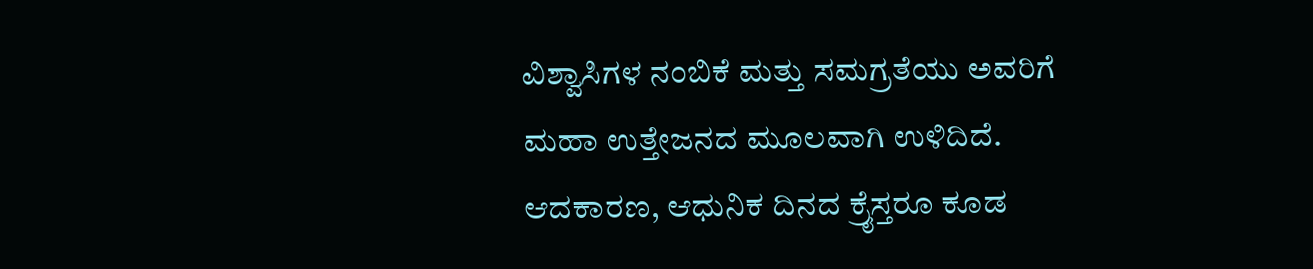ವಿಶ್ವಾಸಿಗಳ ನಂಬಿಕೆ ಮತ್ತು ಸಮಗ್ರತೆಯು ಅವರಿಗೆ ಮಹಾ ಉತ್ತೇಜನದ ಮೂಲವಾಗಿ ಉಳಿದಿದೆ. ಆದಕಾರಣ, ಆಧುನಿಕ ದಿನದ ಕ್ರೈಸ್ತರೂ ಕೂಡ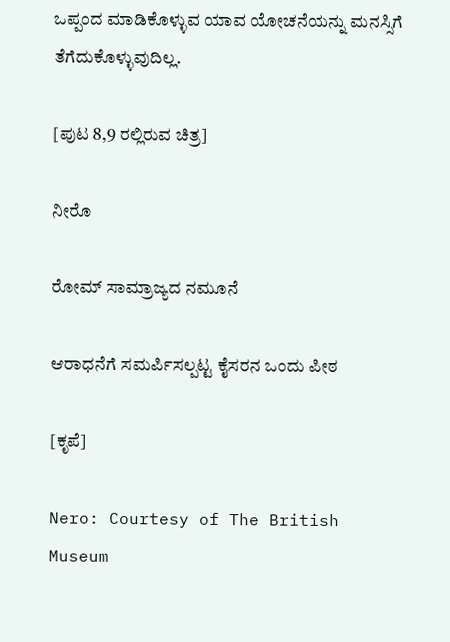ಒಪ್ಪಂದ ಮಾಡಿಕೊಳ್ಳುವ ಯಾವ ಯೋಚನೆಯನ್ನು ಮನಸ್ಸಿಗೆ ತೆಗೆದುಕೊಳ್ಳುವುದಿಲ್ಲ.

[ಪುಟ 8,9 ರಲ್ಲಿರುವ ಚಿತ್ರ]

ನೀರೊ

ರೋಮ್‌ ಸಾಮ್ರಾಜ್ಯದ ನಮೂನೆ

ಆರಾಧನೆಗೆ ಸಮರ್ಪಿಸಲ್ಪಟ್ಟ ಕೈಸರನ ಒಂದು ಪೀಠ

[ಕೃಪೆ]

Nero: Courtesy of The British Museum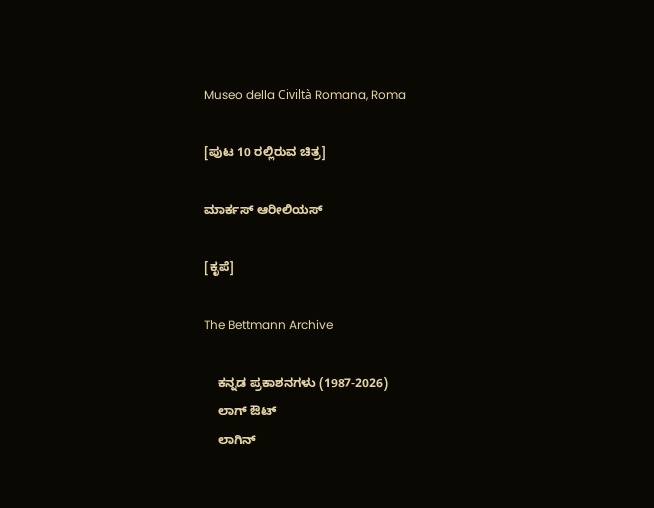Museo della Civiltà Romana, Roma

[ಪುಟ 10 ರಲ್ಲಿರುವ ಚಿತ್ರ]

ಮಾರ್ಕಸ್‌ ಆರೀಲಿಯಸ್‌

[ಕೃಪೆ]

The Bettmann Archive

    ಕನ್ನಡ ಪ್ರಕಾಶನಗಳು (1987-2026)
    ಲಾಗ್ ಔಟ್
    ಲಾಗಿನ್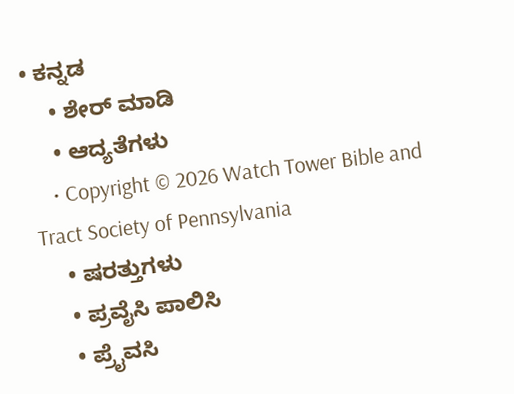• ಕನ್ನಡ
    • ಶೇರ್ ಮಾಡಿ
    • ಆದ್ಯತೆಗಳು
    • Copyright © 2026 Watch Tower Bible and Tract Society of Pennsylvania
    • ಷರತ್ತುಗಳು
    • ಪ್ರವೈಸಿ ಪಾಲಿಸಿ
    • ಪ್ರೈವಸಿ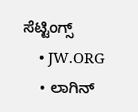ಸೆಟ್ಟಿಂಗ್ಸ್
    • JW.ORG
    • ಲಾಗಿನ್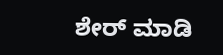ಶೇರ್ ಮಾಡಿ